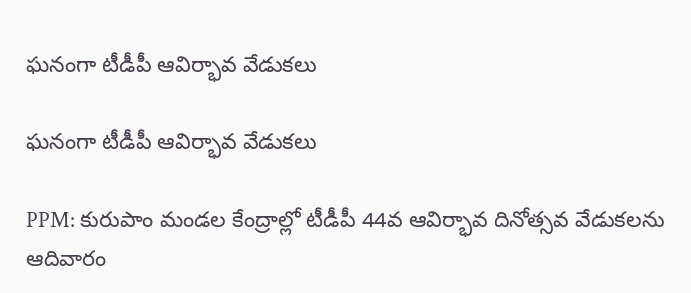ఘనంగా టీడీపీ ఆవిర్భావ వేడుకలు

ఘనంగా టీడీపీ ఆవిర్భావ వేడుకలు

PPM: కురుపాం మండల కేంద్రాల్లో టీడీపీ 44వ ఆవిర్భావ దినోత్సవ వేడుకలను ఆదివారం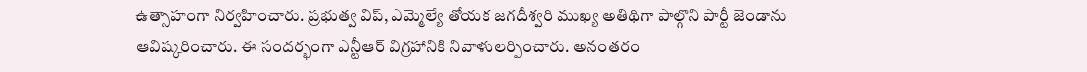ఉత్సాహంగా నిర్వహించారు. ప్రభుత్వ విప్, ఎమ్మెల్యే తోయక జగదీశ్వరి ముఖ్య అతిథిగా పాల్గొని పార్టీ జెండాను ఆవిష్కరించారు. ఈ సందర్భంగా ఎన్టీఆర్ విగ్రహానికి నివాళులర్పించారు. అనంతరం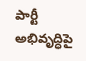పార్టీ అభివృద్ధిపై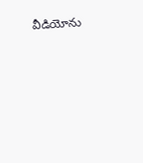వీడియోను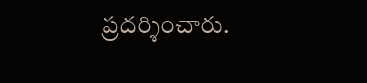ప్రదర్శించారు.